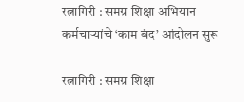रत्नागिरी : समग्र शिक्षा अभियान कर्मचाऱ्यांचे ‘काम बंद’ आंदोलन सुरू

रत्नागिरी : समग्र शिक्षा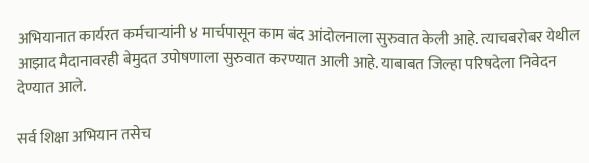अभियानात कार्यरत कर्मचाऱ्यांनी ४ मार्चपासून काम बंद आंदोलनाला सुरुवात केली आहे. त्याचबरोबर येथील आझाद मैदानावरही बेमुदत उपोषणाला सुरुवात करण्यात आली आहे. याबाबत जिल्हा परिषदेला निवेदन देण्यात आले.

सर्व शिक्षा अभियान तसेच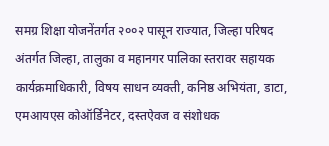समग्र शिक्षा योजनेंतर्गत २००२ पासून राज्यात, जिल्हा परिषद अंतर्गत जिल्हा, तालुका व महानगर पालिका स्तरावर सहायक कार्यक्रमाधिकारी, विषय साधन व्यक्ती, कनिष्ठ अभियंता, डाटा, एमआयएस कोऑर्डिनेटर, दस्तऐवज व संशोधक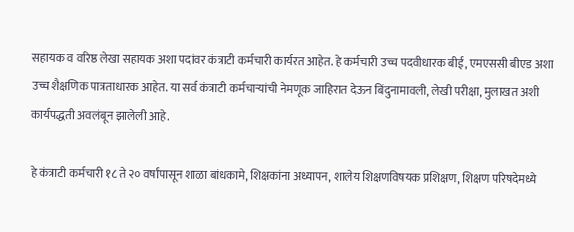सहायक व वरिष्ठ लेखा सहायक अशा पदांवर कंत्राटी कर्मचारी कार्यरत आहेत. हे कर्मचारी उच्च पदवीधारक बीई, एमएससी बीएड अशा उच्च शैक्षणिक पात्रताधारक आहेत. या सर्व कंत्राटी कर्मचाऱ्यांची नेमणूक जाहिरात देऊन बिंदुनामावली, लेखी परीक्षा, मुलाखत अशी कार्यपद्धती अवलंबून झालेली आहे.

हे कंत्राटी कर्मचारी १८ ते २० वर्षांपासून शाळा बांधकामे, शिक्षकांना अध्यापन, शालेय शिक्षणविषयक प्रशिक्षण, शिक्षण परिषदेमध्ये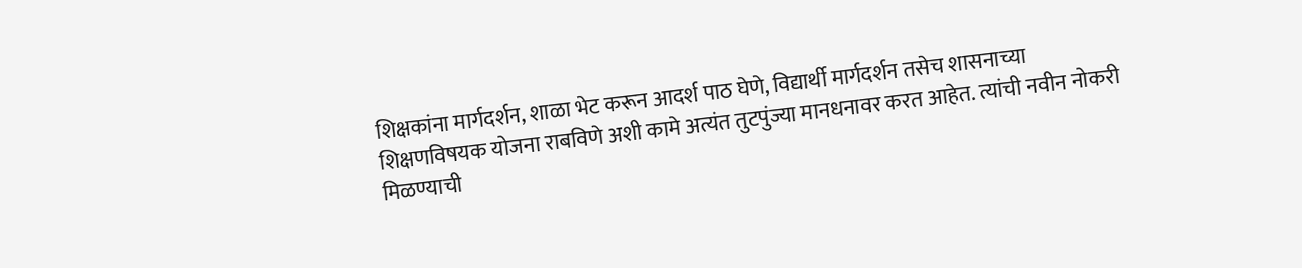शिक्षकांना मार्गदर्शन, शाळा भेट करून आदर्श पाठ घेणे, विद्यार्थी मार्गदर्शन तसेच शासनाच्या शिक्षणविषयक योजना राबविणे अशी कामे अत्यंत तुटपुंज्या मानधनावर करत आहेत. त्यांची नवीन नोकरी मिळण्याची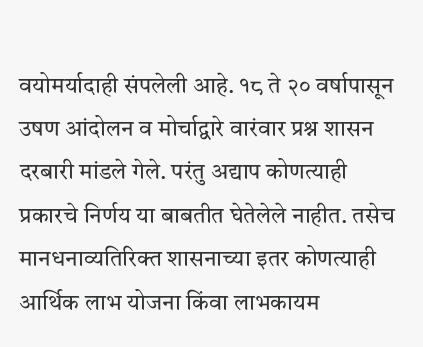वयोमर्यादाही संपलेली आहे. १८ ते २० वर्षापासून उषण आंदोलन व मोर्चाद्वारे वारंवार प्रश्न शासन दरबारी मांडले गेले. परंतु अद्याप कोणत्याही प्रकारचे निर्णय या बाबतीत घेतेलेले नाहीत. तसेच मानधनाव्यतिरिक्त शासनाच्या इतर कोणत्याही आर्थिक लाभ योजना किंवा लाभकायम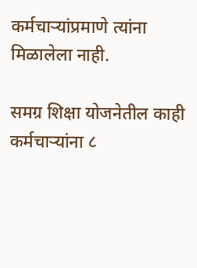कर्मचाऱ्यांप्रमाणे त्यांना मिळालेला नाही.

समग्र शिक्षा योजनेतील काही कर्मचाऱ्यांना ८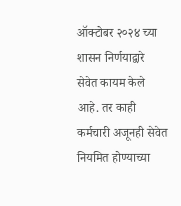ऑक्टोबर २०२४ च्या शासन निर्णयाद्वारे सेवेत कायम केले आहे. तर काही कर्मचारी अजूनही सेवेत नियमित होण्याच्या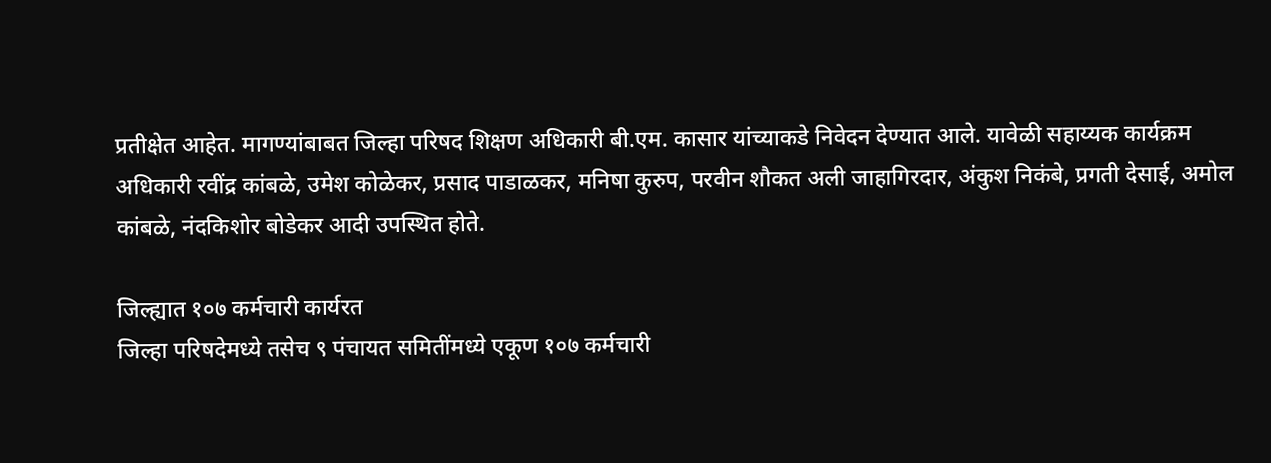प्रतीक्षेत आहेत. मागण्यांबाबत जिल्हा परिषद शिक्षण अधिकारी बी.एम. कासार यांच्याकडे निवेदन देण्यात आले. यावेळी सहाय्यक कार्यक्रम अधिकारी रवींद्र कांबळे, उमेश कोळेकर, प्रसाद पाडाळकर, मनिषा कुरुप, परवीन शौकत अली जाहागिरदार, अंकुश निकंबे, प्रगती देसाई, अमोल कांबळे, नंदकिशोर बोडेकर आदी उपस्थित होते.

जिल्ह्यात १०७ कर्मचारी कार्यरत
जिल्हा परिषदेमध्ये तसेच ९ पंचायत समितींमध्ये एकूण १०७ कर्मचारी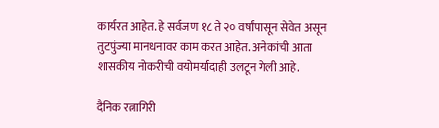कार्यरत आहेत. हे सर्वजण १८ ते २० वर्षांपासून सेवेत असून तुटपुंज्या मानधनावर काम करत आहेत. अनेकांची आता शासकीय नोकरीची वयोमर्यादाही उलटून गेली आहे.

दैनिक रत्नागिरी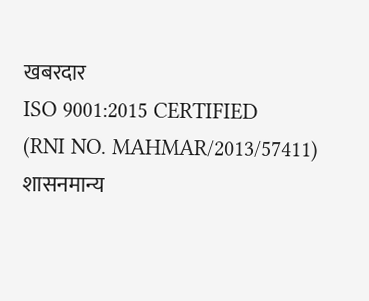खबरदार
ISO 9001:2015 CERTIFIED
(RNI NO. MAHMAR/2013/57411)
शासनमान्य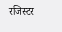रजिस्टर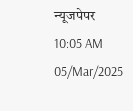न्यूजपेपर
10:05 AM 05/Mar/2025